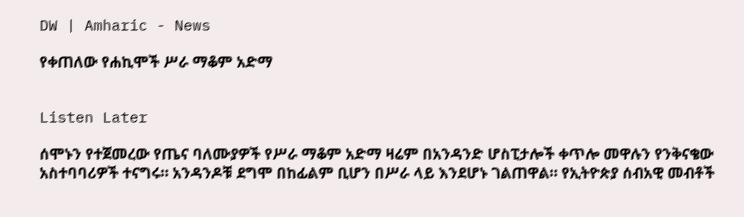DW | Amharic - News

የቀጠለው የሐኪሞች ሥራ ማቆም አድማ


Listen Later

ሰሞኑን የተጀመረው የጤና ባለሙያዎች የሥራ ማቆም አድማ ዛሬም በአንዳንድ ሆስፒታሎች ቀጥሎ መዋሉን የንቅናቄው አስተባባሪዎች ተናግሩ። አንዳንዶቹ ደግሞ በከፊልም ቢሆን በሥራ ላይ እንደሆኑ ገልጠዋል። የኢትዮጵያ ሰብአዊ መብቶች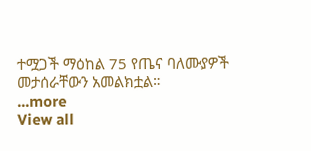ተሟጋች ማዕከል 75 የጤና ባለሙያዎች መታሰራቸውን አመልክቷል።
...more
View all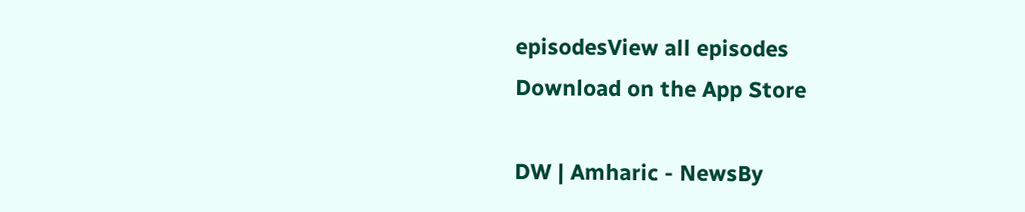episodesView all episodes
Download on the App Store

DW | Amharic - NewsBy